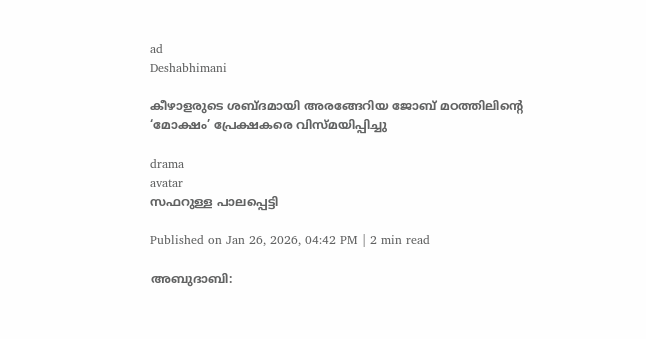ad
Deshabhimani

കീഴാളരുടെ ശബ്ദമായി അരങ്ങേറിയ ജോബ് മഠത്തിലിന്റെ
‘മോക്ഷം’ പ്രേക്ഷകരെ വിസ്‌മയിപ്പിച്ചു

drama
avatar
സഫറുള്ള പാലപ്പെട്ടി

Published on Jan 26, 2026, 04:42 PM | 2 min read

അബുദാബി: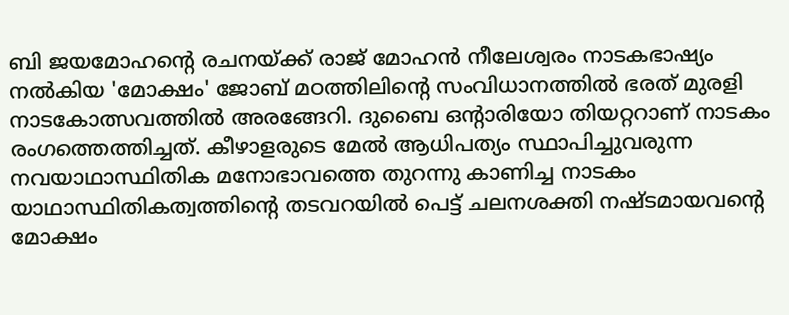ബി ജയമോഹന്റെ രചനയ്ക്ക് രാജ് മോഹൻ നീലേശ്വരം നാടകഭാഷ്യം നൽകിയ 'മോക്ഷം' ജോബ് മഠത്തിലിന്റെ സംവിധാനത്തിൽ ഭരത് മുരളി നാടകോത്സവത്തിൽ അരങ്ങേറി. ദുബൈ ഒന്റാരിയോ തിയറ്ററാണ് നാടകം രംഗത്തെത്തിച്ചത്. കീഴാളരുടെ മേൽ ആധിപത്യം സ്ഥാപിച്ചുവരുന്ന നവയാഥാസ്ഥിതിക മനോഭാവത്തെ തുറന്നു കാണിച്ച നാടകം യാഥാസ്ഥിതികത്വത്തിന്റെ തടവറയിൽ പെട്ട് ചലനശക്തി നഷ്ടമായവന്റെ മോക്ഷം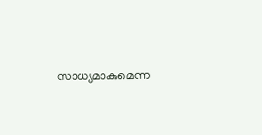സാധ്യമാകുമെന്ന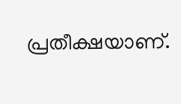പ്രതീക്ഷയാണ്.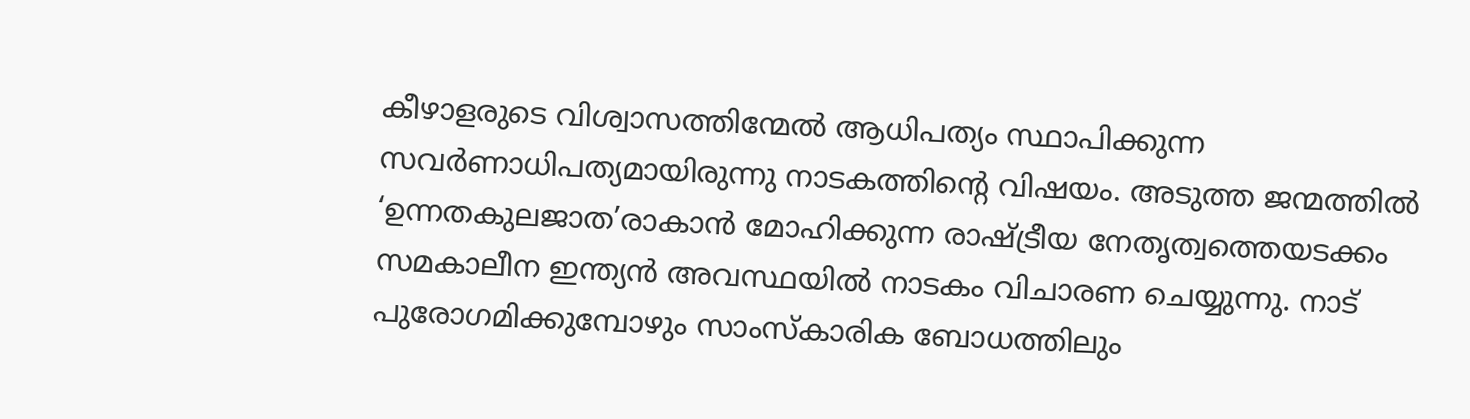കീഴാളരുടെ വിശ്വാസത്തിന്മേൽ ആധിപത്യം സ്ഥാപിക്കുന്ന സവർണാധിപത്യമായിരുന്നു നാടകത്തിന്റെ വിഷയം. അടുത്ത ജന്മത്തിൽ ‘ഉന്നതകുലജാത’രാകാൻ മോഹിക്കുന്ന രാഷ്ട്രീയ നേതൃത്വത്തെയടക്കം സമകാലീന ഇന്ത്യൻ അവസ്ഥയിൽ നാടകം വിചാരണ ചെയ്യുന്നു. നാട് പുരോഗമിക്കുമ്പോഴും സാംസ്കാരിക ബോധത്തിലും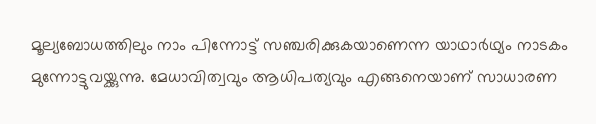മൂല്യബോധത്തിലും നാം പിന്നോട്ട് സഞ്ചരിക്കുകയാണെന്ന യാഥാർഥ്യം നാടകം മുന്നോട്ടുവയ്ക്കുന്നു. മേധാവിത്വവും ആധിപത്യവും എങ്ങനെയാണ് സാധാരണ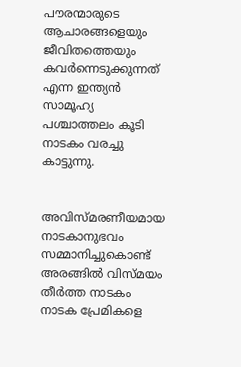പൗരന്മാരുടെ ആചാരങ്ങളെയും ജീവിതത്തെയും കവർന്നെടുക്കുന്നത് എന്ന ഇന്ത്യൻ സാമൂഹ്യ പശ്ചാത്തലം കൂടി നാടകം വരച്ചു കാട്ടുന്നു.


അവിസ്മരണീയമായ നാടകാനുഭവം സമ്മാനിച്ചുകൊണ്ട് അരങ്ങിൽ വിസ്മയം തീർത്ത നാടകം നാടക പ്രേമികളെ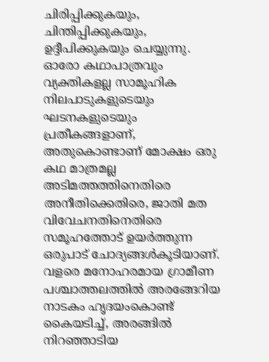ചിരിപ്പിക്കുകയും, ചിന്തിപ്പിക്കുകയും, ഉദ്ദീപിക്കുകയും ചെയ്യുന്നു. ഓരോ കഥാപാത്രവും വ്യക്തികളല്ല സാമൂഹിക നിലപാടുകളുടെയും ഘടനകളുടെയും പ്രതീകങ്ങളാണ്, അതുകൊണ്ടാണ് മോക്ഷം ഒരു കഥ മാത്രമല്ല അടിമത്തത്തിനെതിരെ അനീതിക്കെതിരെ, ജാതി മത വിവേചനതിനെതിരെ സമൂഹത്തോട് ഉയർത്തുന്ന ഒരുപാട് ചോദ്യങ്ങൾകൂടിയാണ്.
വളരെ മനോഹരമായ ഗ്രാമീണ പശ്ചാത്തലത്തിൽ അരങ്ങേറിയ നാടകം ഹൃദയംകൊണ്ട് കൈയടിച്ച്, അരങ്ങിൽ നിറഞ്ഞാടിയ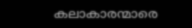കലാകാരന്മാരെ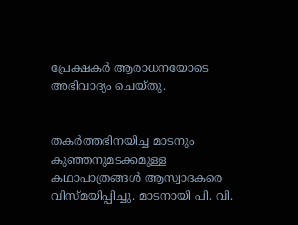പ്രേക്ഷകർ ആരാധനയോടെ അഭിവാദ്യം ചെയ്‌തു.


തകർത്തഭിനയിച്ച മാടനും കുഞ്ഞനുമടക്കമുള്ള കഥാപാത്രങ്ങൾ ആസ്വാദകരെ വിസ്‌മയിപ്പിച്ചു. മാടനായി പി. വി.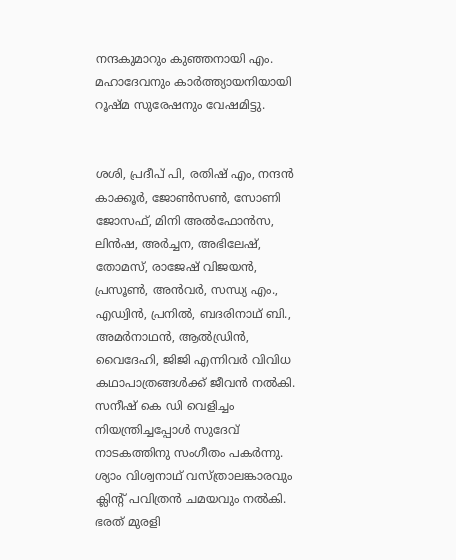നന്ദകുമാറും കുഞ്ഞനായി എം. മഹാദേവനും കാർത്ത്യായനിയായി റൂഷ്‌മ സുരേഷനും വേഷമിട്ടു.


ശശി, പ്രദീപ് പി, രതിഷ് എം, നന്ദൻ കാക്കൂർ, ജോൺസൺ, സോണി ജോസഫ്, മിനി അൽഫോൻസ, ലിൻഷ, അർച്ചന, അഭിലേഷ്, തോമസ്, രാജേഷ് വിജയൻ, പ്രസൂൺ, അൻവർ, സന്ധ്യ എം., എഡ്വിൻ, പ്രനിൽ, ബദരിനാഥ് ബി., അമർനാഥൻ, ആൽഡ്രിൻ, വൈദേഹി, ജിജി എന്നിവർ വിവിധ കഥാപാത്രങ്ങൾക്ക് ജീവൻ നൽകി. സനീഷ് കെ ഡി വെളിച്ചം നിയന്ത്രിച്ചപ്പോൾ സുദേവ് നാടകത്തിനു സംഗീതം പകർന്നു. ശ്യാം വിശ്വനാഥ് വസ്ത്രാലങ്കാരവും ക്ലിന്റ് പവിത്രൻ ചമയവും നൽകി.
ഭരത് മുരളി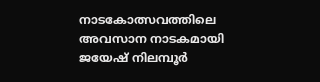നാടകോത്സവത്തിലെ അവസാന നാടകമായി ജയേഷ് നിലമ്പൂർ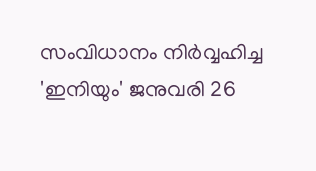സംവിധാനം നിർവ്വഹിച്ച 'ഇനിയും' ജനുവരി 26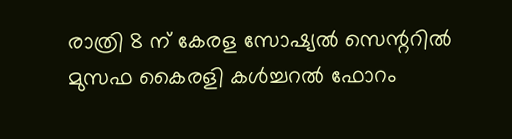രാത്രി 8 ന് കേരള സോഷ്യൽ സെന്ററിൽ മുസഫ കൈരളി കൾച്ചറൽ ഫോറം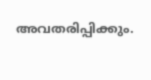അവതരിപ്പിക്കും.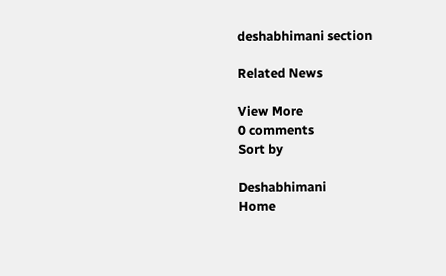deshabhimani section

Related News

View More
0 comments
Sort by

Deshabhimani
Home